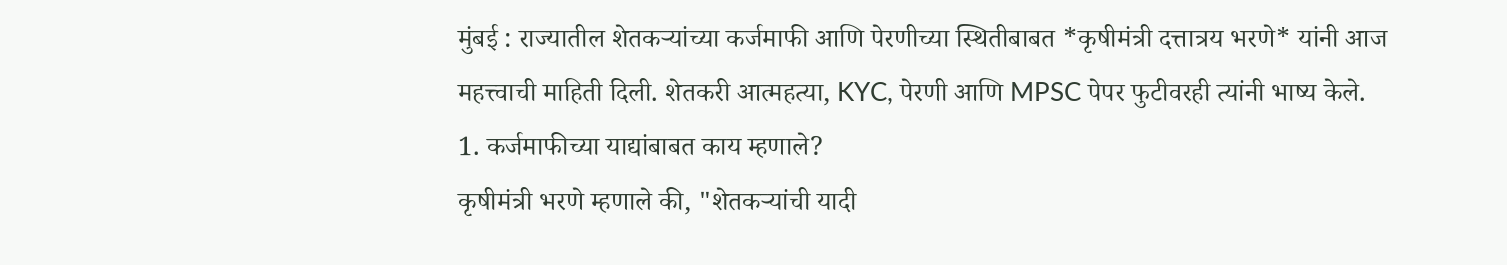मुंबई : राज्यातील शेतकऱ्यांच्या कर्जमाफी आणि पेरणीच्या स्थितीबाबत *कृषीमंत्री दत्तात्रय भरणे* यांनी आज महत्त्वाची माहिती दिली. शेतकरी आत्महत्या, KYC, पेरणी आणि MPSC पेपर फुटीवरही त्यांनी भाष्य केले.
1. कर्जमाफीच्या याद्यांबाबत काय म्हणाले?
कृषीमंत्री भरणे म्हणाले की, "शेतकऱ्यांची यादी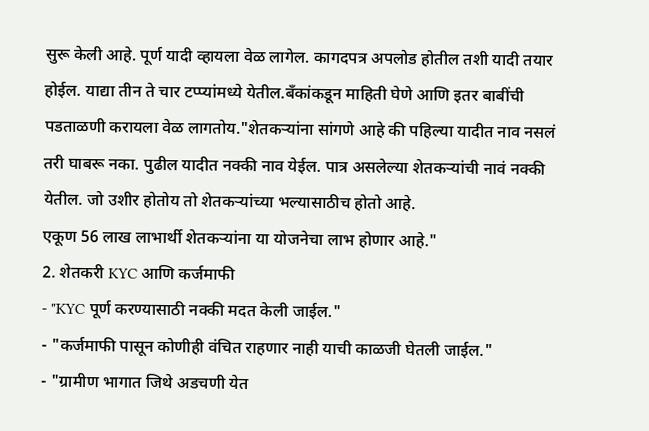सुरू केली आहे. पूर्ण यादी व्हायला वेळ लागेल. कागदपत्र अपलोड होतील तशी यादी तयार होईल. याद्या तीन ते चार टप्प्यांमध्ये येतील.बँकांकडून माहिती घेणे आणि इतर बाबींची पडताळणी करायला वेळ लागतोय."शेतकऱ्यांना सांगणे आहे की पहिल्या यादीत नाव नसलं तरी घाबरू नका. पुढील यादीत नक्की नाव येईल. पात्र असलेल्या शेतकऱ्यांची नावं नक्की येतील. जो उशीर होतोय तो शेतकऱ्यांच्या भल्यासाठीच होतो आहे.
एकूण 56 लाख लाभार्थी शेतकऱ्यांना या योजनेचा लाभ होणार आहे."
2. शेतकरी KYC आणि कर्जमाफी
- "KYC पूर्ण करण्यासाठी नक्की मदत केली जाईल."
- "कर्जमाफी पासून कोणीही वंचित राहणार नाही याची काळजी घेतली जाईल."
- "ग्रामीण भागात जिथे अडचणी येत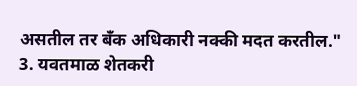असतील तर बँक अधिकारी नक्की मदत करतील."
3. यवतमाळ शेतकरी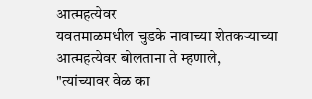आत्महत्येवर
यवतमाळमधील चुडके नावाच्या शेतकऱ्याच्या आत्महत्येवर बोलताना ते म्हणाले,
"त्यांच्यावर वेळ का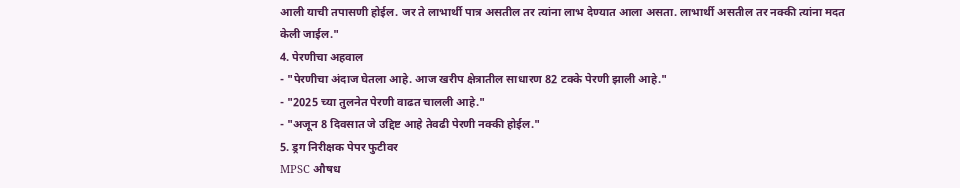आली याची तपासणी होईल. जर ते लाभार्थी पात्र असतील तर त्यांना लाभ देण्यात आला असता. लाभार्थी असतील तर नक्की त्यांना मदत केली जाईल."
4. पेरणीचा अहवाल
- "पेरणीचा अंदाज घेतला आहे. आज खरीप क्षेत्रातील साधारण 82 टक्के पेरणी झाली आहे."
- "2025 च्या तुलनेत पेरणी वाढत चालली आहे."
- "अजून 8 दिवसात जे उद्दिष्ट आहे तेवढी पेरणी नक्की होईल."
5. ड्रग निरीक्षक पेपर फुटीवर
MPSC औषध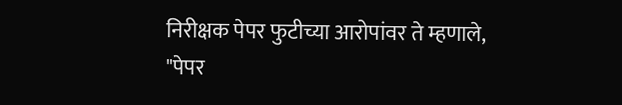निरीक्षक पेपर फुटीच्या आरोपांवर ते म्हणाले,
"पेपर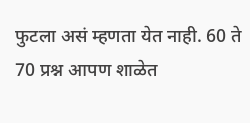फुटला असं म्हणता येत नाही. 60 ते 70 प्रश्न आपण शाळेत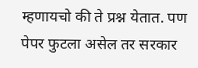म्हणायचो की ते प्रश्न येतात. पण पेपर फुटला असेल तर सरकार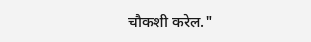चौकशी करेल."